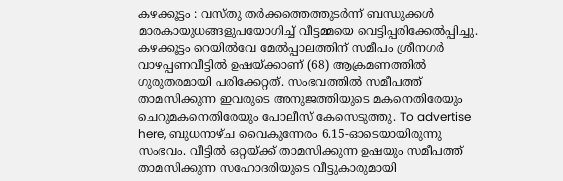കഴക്കൂട്ടം : വസ്തു തർക്കത്തെത്തുടർന്ന് ബന്ധുക്കൾ മാരകായുധങ്ങളുപയോഗിച്ച് വീട്ടമ്മയെ വെട്ടിപ്പരിക്കേൽപ്പിച്ചു. കഴക്കൂട്ടം റെയിൽവേ മേൽപ്പാലത്തിന് സമീപം ശ്രീനഗർ വാഴപ്പണവീട്ടിൽ ഉഷയ്ക്കാണ് (68) ആക്രമണത്തിൽ ഗുരുതരമായി പരിക്കേറ്റത്. സംഭവത്തിൽ സമീപത്ത് താമസിക്കുന്ന ഇവരുടെ അനുജത്തിയുടെ മകനെതിരേയും ചെറുമകനെതിരേയും പോലീസ് കേസെടുത്തു. To advertise here, ബുധനാഴ്ച വൈകുന്നേരം 6.15-ഓടെയായിരുന്നു സംഭവം. വീട്ടിൽ ഒറ്റയ്ക്ക് താമസിക്കുന്ന ഉഷയും സമീപത്ത് താമസിക്കുന്ന സഹോദരിയുടെ വീട്ടുകാരുമായി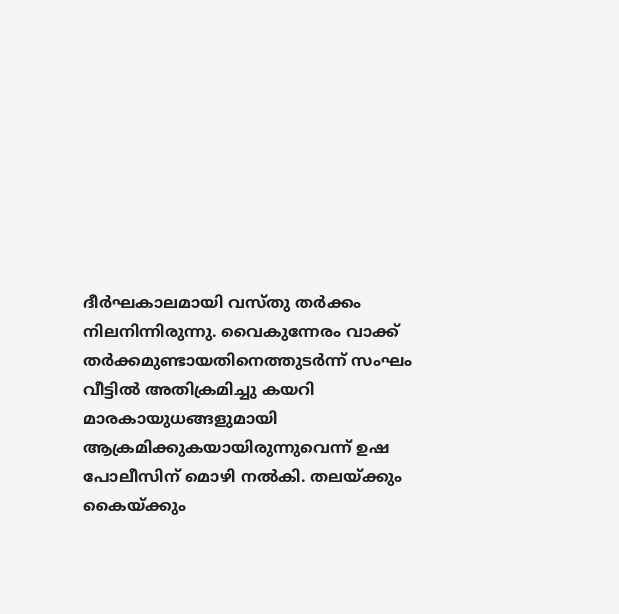ദീർഘകാലമായി വസ്തു തർക്കം നിലനിന്നിരുന്നു. വൈകുന്നേരം വാക്ക് തർക്കമുണ്ടായതിനെത്തുടർന്ന് സംഘം വീട്ടിൽ അതിക്രമിച്ചു കയറി മാരകായുധങ്ങളുമായി ആക്രമിക്കുകയായിരുന്നുവെന്ന് ഉഷ പോലീസിന് മൊഴി നൽകി. തലയ്ക്കും കൈയ്ക്കും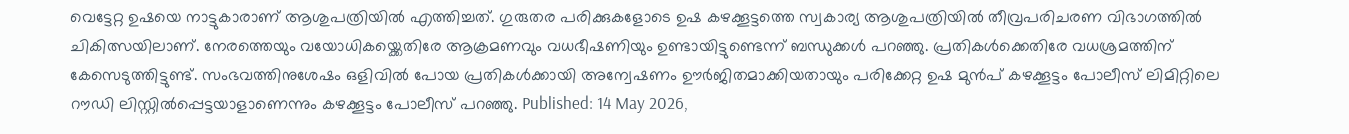വെട്ടേറ്റ ഉഷയെ നാട്ടുകാരാണ് ആശുപത്രിയിൽ എത്തിച്ചത്. ഗുരുതര പരിക്കുകളോടെ ഉഷ കഴക്കൂട്ടത്തെ സ്വകാര്യ ആശുപത്രിയിൽ തീവ്രപരിചരണ വിഭാഗത്തിൽ ചികിത്സയിലാണ്. നേരത്തെയും വയോധികയ്ക്കെതിരേ ആക്രമണവും വധഭീഷണിയും ഉണ്ടായിട്ടുണ്ടെന്ന് ബന്ധുക്കൾ പറഞ്ഞു. പ്രതികൾക്കെതിരേ വധശ്രമത്തിന് കേസെടുത്തിട്ടുണ്ട്. സംഭവത്തിനുശേഷം ഒളിവിൽ പോയ പ്രതികൾക്കായി അന്വേഷണം ഊർജിതമാക്കിയതായും പരിക്കേറ്റ ഉഷ മുൻപ് കഴക്കൂട്ടം പോലീസ് ലിമിറ്റിലെ റൗഡി ലിസ്റ്റിൽപ്പെട്ടയാളാണെന്നും കഴക്കൂട്ടം പോലീസ് പറഞ്ഞു. Published: 14 May 2026,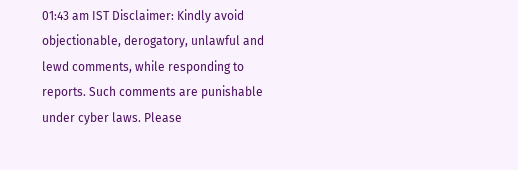01:43 am IST Disclaimer: Kindly avoid objectionable, derogatory, unlawful and lewd comments, while responding to reports. Such comments are punishable under cyber laws. Please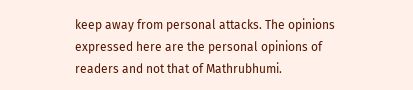keep away from personal attacks. The opinions expressed here are the personal opinions of readers and not that of Mathrubhumi.